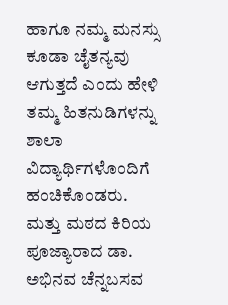ಹಾಗೂ ನಮ್ಮ ಮನಸ್ಸು ಕೂಡಾ ಚೈತನ್ಯವು ಆಗುತ್ತದೆ ಎಂದು ಹೇಳಿ ತಮ್ಮ ಹಿತನುಡಿಗಳನ್ನು ಶಾಲಾ ವಿದ್ಯಾರ್ಥಿಗಳೊಂದಿಗೆ ಹಂಚಿಕೊಂಡರು. ಮತ್ತು ಮಠದ ಕಿರಿಯ ಪೂಜ್ಯಾರಾದ ಡಾ. ಅಭಿನವ ಚೆನ್ನಬಸವ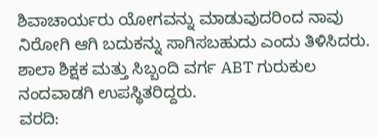ಶಿವಾಚಾರ್ಯರು ಯೋಗವನ್ನು ಮಾಡುವುದರಿಂದ ನಾವು ನಿರೋಗಿ ಆಗಿ ಬದುಕನ್ನು ಸಾಗಿಸಬಹುದು ಎಂದು ತಿಳಿಸಿದರು. ಶಾಲಾ ಶಿಕ್ಷಕ ಮತ್ತು ಸಿಬ್ಬಂದಿ ವರ್ಗ ABT ಗುರುಕುಲ ನಂದವಾಡಗಿ ಉಪಸ್ಥಿತರಿದ್ದರು.
ವರದಿ: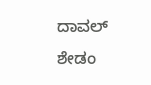ದಾವಲ್ ಶೇಡಂ